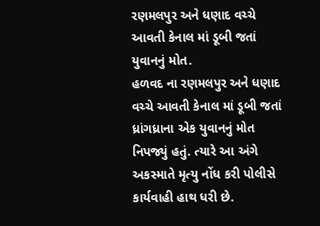રણમલપુર અને ધણાદ વચ્ચે આવતી કેનાલ માં ડૂબી જતાં યુવાનનું મોત.
હળવદ ના રણમલપુર અને ધણાદ વચ્ચે આવતી કેનાલ માં ડૂબી જતાં ધ્રાંગધ્રાના એક યુવાનનું મોત નિપજ્યું હતું. ત્યારે આ અંગે અકસ્માતે મૃત્યુ નોંધ કરી પોલીસે કાર્યવાહી હાથ ધરી છે.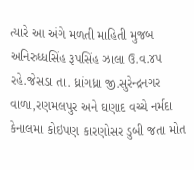ત્યારે આ અંગે મળતી માહિતી મુજબ અનિરુધ્ધસિંહ રૂપસિંહ ઝાલા ઉ.વ.૪૫ રહે.જેસડા તા. ધ્રાંગધ્રા જી.સુરેન્દ્રનગર વાળા,રણમલપુર અને ઘણાદ વચ્ચે નર્મદા કેનાલમા કોઇપણ કારણોસર ડુબી જતા મોત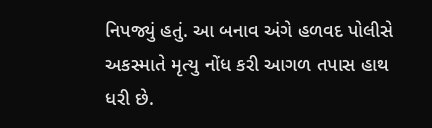નિપજ્યું હતું. આ બનાવ અંગે હળવદ પોલીસે અકસ્માતે મૃત્યુ નોંધ કરી આગળ તપાસ હાથ ધરી છે.